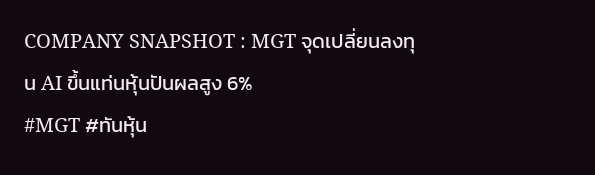COMPANY SNAPSHOT : MGT จุดเปลี่ยนลงทุน AI ขึ้นแท่นหุ้นปันผลสูง 6%
#MGT #ทันหุ้น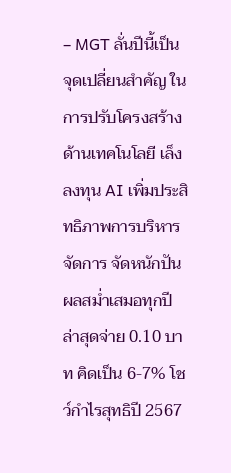– MGT ลั่นปีนี้เป็นจุดเปลี่ยนสำคัญ ในการปรับโครงสร้างด้านเทคโนโลยี เล็งลงทุน AI เพิ่มประสิทธิภาพการบริหารจัดการ จัดหนักปันผลสม่ำเสมอทุกปี ล่าสุดจ่าย 0.10 บาท คิดเป็น 6-7% โชว์กำไรสุทธิปี 2567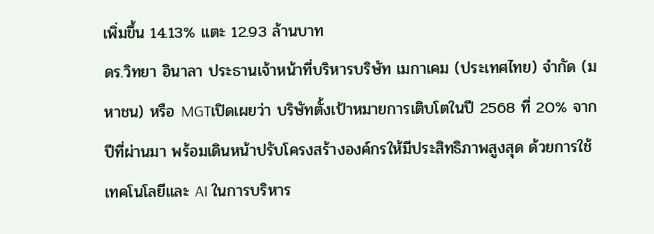เพิ่มขึ้น 14.13% แตะ 12.93 ล้านบาท
ดร.วิทยา อินาลา ประธานเจ้าหน้าที่บริหารบริษัท เมกาเคม (ประเทศไทย) จำกัด (มหาชน) หรือ MGTเปิดเผยว่า บริษัทตั้งเป้าหมายการเติบโตในปี 2568 ที่ 20% จากปีที่ผ่านมา พร้อมเดินหน้าปรับโครงสร้างองค์กรให้มีประสิทธิภาพสูงสุด ด้วยการใช้ เทคโนโลยีและ AI ในการบริหาร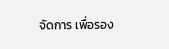จัดการ เพื่อรอง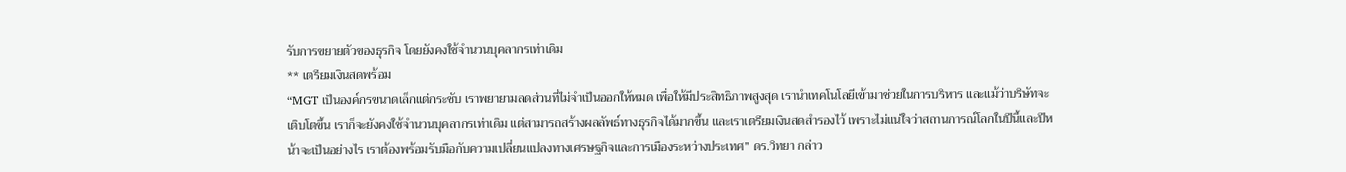รับการขยายตัวของธุรกิจ โดยยังคงใช้จำนวนบุคลากรเท่าเดิม
** เตรียมเงินสดพร้อม
“MGT เป็นองค์กรขนาดเล็กแต่กระชับ เราพยายามลดส่วนที่ไม่จำเป็นออกให้หมด เพื่อให้มีประสิทธิภาพสูงสุด เรานำเทคโนโลยีเข้ามาช่วยในการบริหาร และแม้ว่าบริษัทจะเติบโตขึ้น เราก็จะยังคงใช้จำนวนบุคลากรเท่าเดิม แต่สามารถสร้างผลลัพธ์ทางธุรกิจได้มากขึ้น และเราเตรียมเงินสดสำรองไว้ เพราะไม่แน่ใจว่าสถานการณ์โลกในปีนี้และปีหน้าจะเป็นอย่างไร เราต้องพร้อมรับมือกับความเปลี่ยนแปลงทางเศรษฐกิจและการเมืองระหว่างประเทศ” ดร.วิทยา กล่าว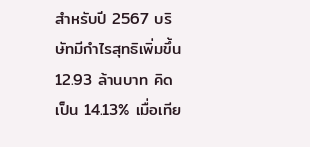สำหรับปี 2567 บริษัทมีกำไรสุทธิเพิ่มขึ้น 12.93 ล้านบาท คิดเป็น 14.13% เมื่อเทีย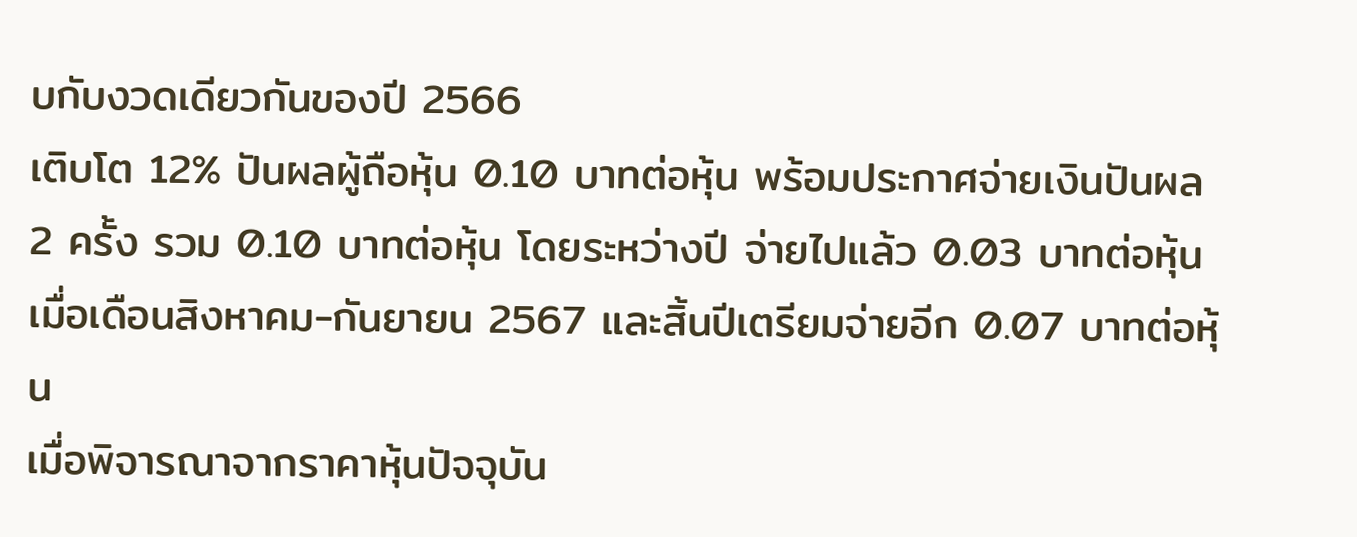บกับงวดเดียวกันของปี 2566
เติบโต 12% ปันผลผู้ถือหุ้น 0.10 บาทต่อหุ้น พร้อมประกาศจ่ายเงินปันผล 2 ครั้ง รวม 0.10 บาทต่อหุ้น โดยระหว่างปี จ่ายไปแล้ว 0.03 บาทต่อหุ้น เมื่อเดือนสิงหาคม-กันยายน 2567 และสิ้นปีเตรียมจ่ายอีก 0.07 บาทต่อหุ้น
เมื่อพิจารณาจากราคาหุ้นปัจจุบัน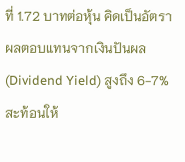ที่ 1.72 บาทต่อหุ้น คิดเป็นอัตราผลตอบแทนจากเงินปันผล (Dividend Yield) สูงถึง 6-7% สะท้อนให้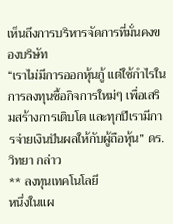เห็นถึงการบริหารจัดการที่มั่นคงของบริษัท
“เราไม่มีการออกหุ้นกู้ แต่ใช้กำไรในการลงทุนซื้อกิจการใหม่ๆ เพื่อเสริมสร้างการเติบโต และทุกปีเรามีการจ่ายเงินปันผลให้กับผู้ถือหุ้น” ดร.วิทยา กล่าว
** ลงทุนเทคโนโลยี
หนึ่งในแผ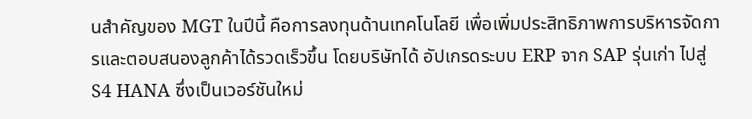นสำคัญของ MGT ในปีนี้ คือการลงทุนด้านเทคโนโลยี เพื่อเพิ่มประสิทธิภาพการบริหารจัดการและตอบสนองลูกค้าได้รวดเร็วขึ้น โดยบริษัทได้ อัปเกรดระบบ ERP จาก SAP รุ่นเก่า ไปสู่ S4 HANA ซึ่งเป็นเวอร์ชันใหม่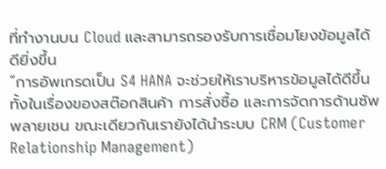ที่ทำงานบน Cloud และสามารถรองรับการเชื่อมโยงข้อมูลได้ดียิ่งขึ้น
“การอัพเกรดเป็น S4 HANA จะช่วยให้เราบริหารข้อมูลได้ดีขึ้น ทั้งในเรื่องของสต๊อกสินค้า การสั่งซื้อ และการจัดการด้านซัพพลายเชน ขณะเดียวกันเรายังได้นำระบบ CRM (Customer Relationship Management)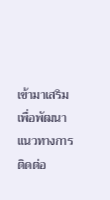เข้ามาเสริม เพื่อพัฒนาแนวทางการติดต่อ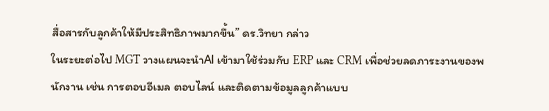สื่อสารกับลูกค้าให้มีประสิทธิภาพมากขึ้น” ดร.วิทยา กล่าว
ในระยะต่อไป MGT วางแผนจะนำAI เข้ามาใช้ร่วมกับ ERP และ CRM เพื่อช่วยลดภาระงานของพนักงาน เช่น การตอบอีเมล ตอบไลน์ และติดตามข้อมูลลูกค้าแบบ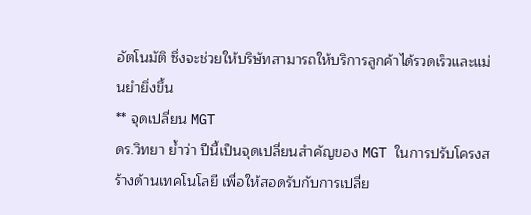อัตโนมัติ ซึ่งจะช่วยให้บริษัทสามารถให้บริการลูกค้าได้รวดเร็วและแม่นยำยิ่งขึ้น
** จุดเปลี่ยน MGT
ดร.วิทยา ย้ำว่า ปีนี้เป็นจุดเปลี่ยนสำคัญของ MGT ในการปรับโครงสร้างด้านเทคโนโลยี เพื่อให้สอดรับกับการเปลี่ย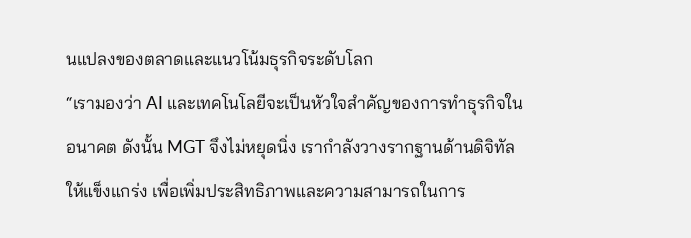นแปลงของตลาดและแนวโน้มธุรกิจระดับโลก
“เรามองว่า AI และเทคโนโลยีจะเป็นหัวใจสำคัญของการทำธุรกิจในอนาคต ดังนั้น MGT จึงไม่หยุดนิ่ง เรากำลังวางรากฐานด้านดิจิทัลให้แข็งแกร่ง เพื่อเพิ่มประสิทธิภาพและความสามารถในการ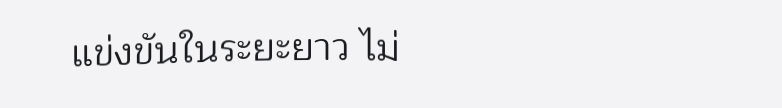แข่งขันในระยะยาว ไม่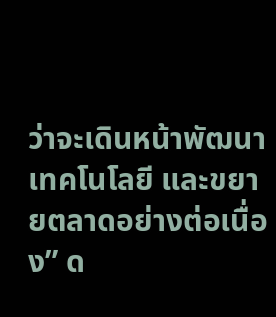ว่าจะเดินหน้าพัฒนาเทคโนโลยี และขยายตลาดอย่างต่อเนื่อง” ด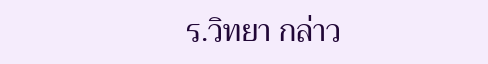ร.วิทยา กล่าว